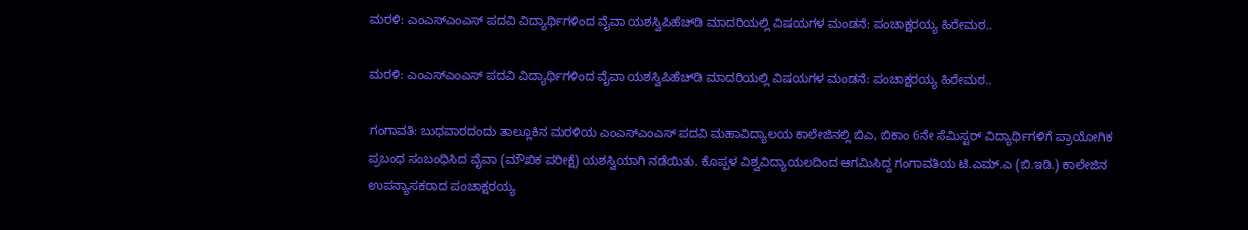ಮರಳಿ: ಎಂಎಸ್ಎಂಎಸ್ ಪದವಿ ವಿದ್ಯಾರ್ಥಿಗಳಿಂದ ವೈವಾ ಯಶಸ್ವಿಪಿಹೆಚ್‌ಡಿ ಮಾದರಿಯಲ್ಲಿ ವಿಷಯಗಳ ಮಂಡನೆ: ಪಂಚಾಕ್ಷರಯ್ಯ ಹಿರೇಮಠ..

ಮರಳಿ: ಎಂಎಸ್ಎಂಎಸ್ ಪದವಿ ವಿದ್ಯಾರ್ಥಿಗಳಿಂದ ವೈವಾ ಯಶಸ್ವಿಪಿಹೆಚ್‌ಡಿ ಮಾದರಿಯಲ್ಲಿ ವಿಷಯಗಳ ಮಂಡನೆ: ಪಂಚಾಕ್ಷರಯ್ಯ ಹಿರೇಮಠ..

ಗಂಗಾವತಿ: ಬುಧವಾರದಂದು ತಾಲ್ಲೂಕಿನ ಮರಳಿಯ ಎಂಎಸ್ಎಂಎಸ್ ಪದವಿ ಮಹಾವಿದ್ಯಾಲಯ ಕಾಲೇಜಿನಲ್ಲಿ ಬಿಎ, ಬಿಕಾಂ 6ನೇ ಸೆಮಿಸ್ಟರ್ ವಿದ್ಯಾರ್ಥಿಗಳಿಗೆ ಪ್ರಾಯೋಗಿಕ ಪ್ರಬಂಧ ಸಂಬಂಧಿಸಿದ ವೈವಾ (ಮೌಖಿಕ ಪರೀಕ್ಷೆ) ಯಶಸ್ವಿಯಾಗಿ ನಡೆಯಿತು. ಕೊಪ್ಪಳ ವಿಶ್ವವಿದ್ಯಾಯಲದಿಂದ ಆಗಮಿಸಿದ್ದ ಗಂಗಾವತಿಯ ಟಿ.ಎಮ್.ಎ (ಬಿ.ಇಡಿ.) ಕಾಲೇಜಿನ ಉಪನ್ಯಾಸಕರಾದ ಪಂಚಾಕ್ಷರಯ್ಯ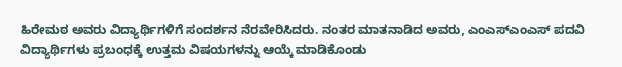ಹಿರೇಮಠ ಅವರು ವಿದ್ಯಾರ್ಥಿಗಳಿಗೆ ಸಂದರ್ಶನ ನೆರವೇರಿಸಿದರು. ನಂತರ ಮಾತನಾಡಿದ‌ ಅವರು, ಎಂಎಸ್ಎಂಎಸ್ ಪದವಿ ವಿದ್ಯಾರ್ಥಿಗಳು ಪ್ರಬಂಧಕ್ಕೆ ಉತ್ತಮ‌ ವಿಷಯಗಳನ್ನು ಆಯ್ಕೆ‌ ಮಾಡಿಕೊಂಡು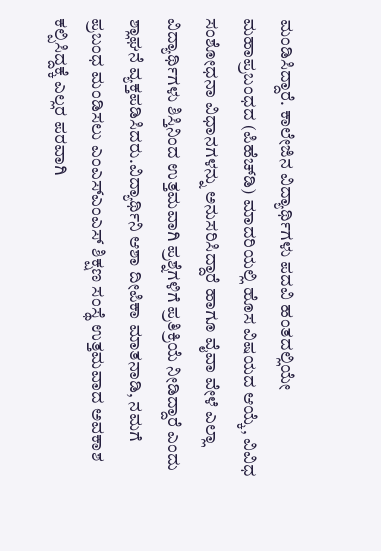ಮಂಡಿಸಿದ್ದಾರೆ. ಕಾಲೇಜಿನ ವಿದ್ಯಾರ್ಥಿಗಳು ಪದವಿ ಹಂತದಲ್ಲಿಯೇ ಮಹಾಪ್ರಬಂಧದ (ಪಿಹೆಚ್‌ಡಿ) ಮಾದರಿಯಲ್ಲಿ ಹೊಸ ವಿಷಯದ ಆಯ್ಕೆ, ವಿವಿಧ ಸಂಶೋಧನಾ ವಿಧಾನಗಳನ್ನು ಅನುಸರಿಸಿದ್ದಾರೆ ಹಾಗೂ ವೈವಾ ವೇಳೆ ಎಲ್ಲಾ ವಿದ್ಯಾರ್ಥಿಗಳು ಶಿಸ್ತಿನಿಂದ ಉತ್ತಮವಾಗಿ ಪ್ರಶ್ನೆಗಳಿಗೆ ಪ್ರತಿಕ್ರಿಯೆ ನೀಡಿದ್ದಾರೆ ಎಂದು ಶ್ಲಾಘನೆ ವ್ಯಕ್ತಪಡಿಸಿದರು.ವಿದ್ಯಾರ್ಥಿನಿ ಆಶಾ ದೀಪಿಕಾ ಮಾತನಾಡಿ, ನಮಗೆ ಪ್ರಬಂಧ ಮಂಡಿಸಲು ಎಂಎಸ್ಎಂಎಸ್ ಶಿಕ್ಷಣ ಸಂಸ್ಥೆ ಉತ್ತಮವಾದ ಅವಕಾಶ ಕಲ್ಪಿಸಿದ್ದಕ್ಕೆ ಎಲ್ಲರ ಪರವಾಗಿ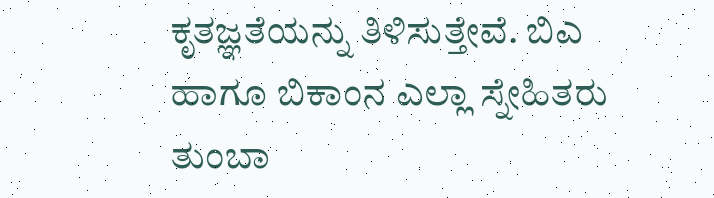ಕೃತಜ್ಞತೆಯನ್ನು ತಿಳಿಸುತ್ತೇವೆ. ಬಿಎ ಹಾಗೂ ಬಿಕಾಂನ ಎಲ್ಲಾ ಸ್ನೇಹಿತರು ತುಂಬಾ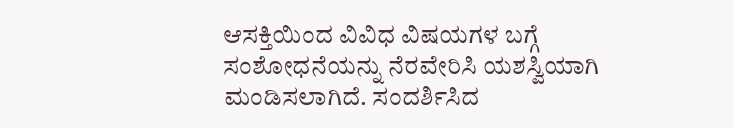ಆಸಕ್ತಿಯಿಂದ ವಿವಿಧ ವಿಷಯಗಳ‌ ಬಗ್ಗೆ ಸಂಶೋಧನೆಯನ್ನು ನೆರವೇರಿಸಿ ಯಶಸ್ವಿಯಾಗಿ ಮಂಡಿಸಲಾಗಿದೆ. ಸಂದರ್ಶಿಸಿದ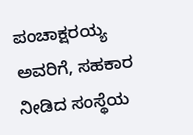ಪಂಚಾಕ್ಷರಯ್ಯ ಅವರಿಗೆ, ಸಹಕಾರ ನೀಡಿದ ಸಂಸ್ಥೆಯ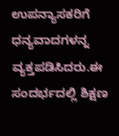ಉಪನ್ಯಾಸಕರಿಗೆ ಧನ್ಯವಾದಗಳನ್ನ ವ್ಯಕ್ತಪಡಿಸಿದರು.ಈ ಸಂದರ್ಭದಲ್ಲಿ ಶಿಕ್ಷಣ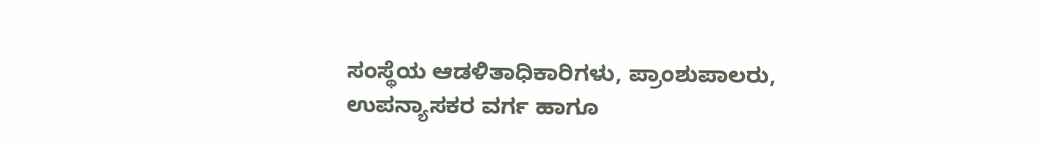ಸಂಸ್ಥೆಯ ಆಡಳಿತಾಧಿಕಾರಿಗಳು, ಪ್ರಾಂಶುಪಾಲರು, ಉಪನ್ಯಾಸಕರ ವರ್ಗ ಹಾಗೂ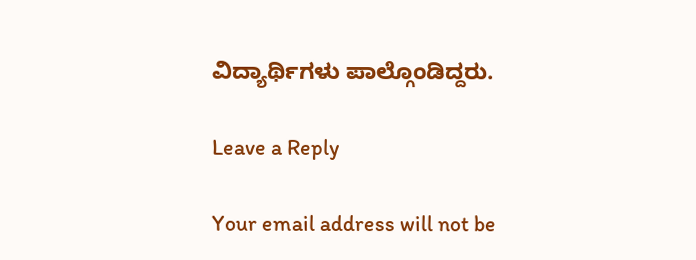ವಿದ್ಯಾರ್ಥಿಗಳು ಪಾಲ್ಗೊಂಡಿದ್ದರು.

Leave a Reply

Your email address will not be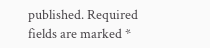published. Required fields are marked *